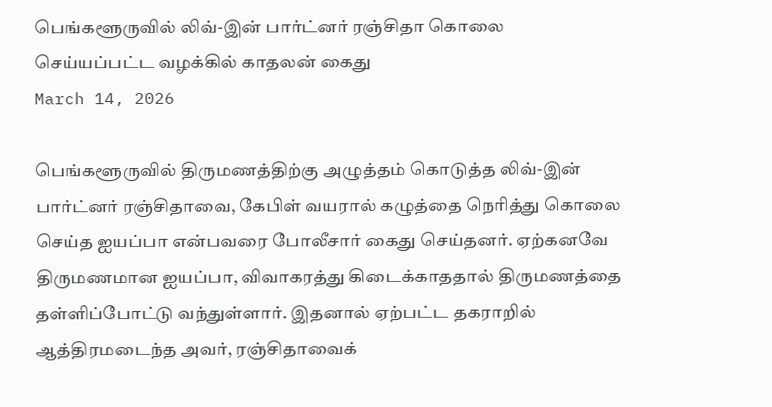பெங்களூருவில் லிவ்-இன் பார்ட்னர் ரஞ்சிதா கொலை செய்யப்பட்ட வழக்கில் காதலன் கைது
March 14, 2026

பெங்களூருவில் திருமணத்திற்கு அழுத்தம் கொடுத்த லிவ்-இன் பார்ட்னர் ரஞ்சிதாவை, கேபிள் வயரால் கழுத்தை நெரித்து கொலை செய்த ஐயப்பா என்பவரை போலீசார் கைது செய்தனர். ஏற்கனவே திருமணமான ஐயப்பா, விவாகரத்து கிடைக்காததால் திருமணத்தை தள்ளிப்போட்டு வந்துள்ளார். இதனால் ஏற்பட்ட தகராறில் ஆத்திரமடைந்த அவர், ரஞ்சிதாவைக்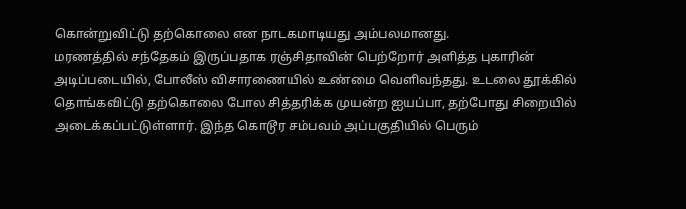கொன்றுவிட்டு தற்கொலை என நாடகமாடியது அம்பலமானது.
மரணத்தில் சந்தேகம் இருப்பதாக ரஞ்சிதாவின் பெற்றோர் அளித்த புகாரின் அடிப்படையில், போலீஸ் விசாரணையில் உண்மை வெளிவந்தது. உடலை தூக்கில் தொங்கவிட்டு தற்கொலை போல சித்தரிக்க முயன்ற ஐயப்பா, தற்போது சிறையில் அடைக்கப்பட்டுள்ளார். இந்த கொடூர சம்பவம் அப்பகுதியில் பெரும்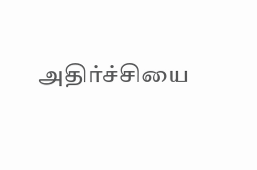அதிர்ச்சியை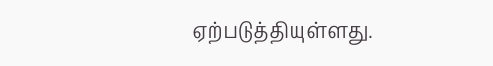ஏற்படுத்தியுள்ளது.